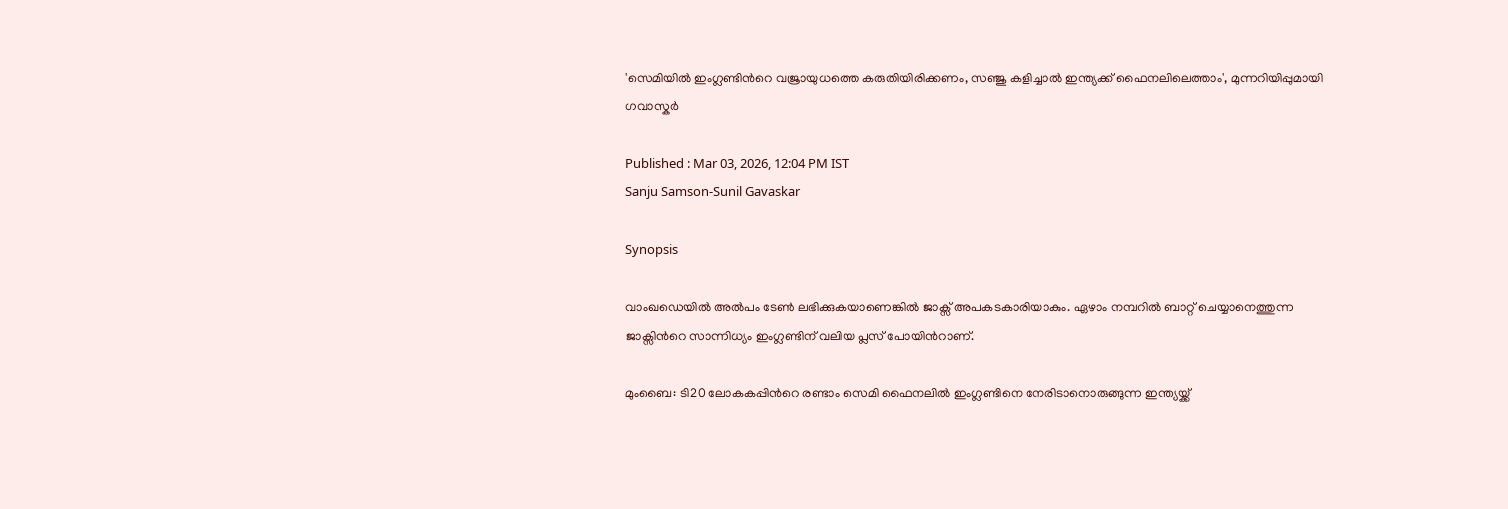'സെമിയിൽ ഇംഗ്ലണ്ടിന്‍റെ വജ്രായുധത്തെ കരുതിയിരിക്കണം, സഞ്ജു കളിച്ചാൽ ഇന്ത്യക്ക് ഫൈനലിലെത്താം', മുന്നറിയിപ്പുമായി ഗവാസ്കര്‍

Published : Mar 03, 2026, 12:04 PM IST
Sanju Samson-Sunil Gavaskar

Synopsis

വാംഖഡെയില്‍ അൽപം ടേൺ ലഭിക്കുകയാണെങ്കിൽ ജാക്സ് അപകടകാരിയാകും. ഏഴാം നമ്പറിൽ ബാറ്റ് ചെയ്യാനെത്തുന്ന ജാക്സിന്‍റെ സാന്നിധ്യം ഇംഗ്ലണ്ടിന് വലിയ പ്ലസ് പോയിന്‍റാണ്.

മുംബൈ: ടി20 ലോകകപ്പിന്‍റെ രണ്ടാം സെമി ഫൈനലിൽ ഇംഗ്ലണ്ടിനെ നേരിടാനൊരുങ്ങുന്ന ഇന്ത്യയ്ക്ക്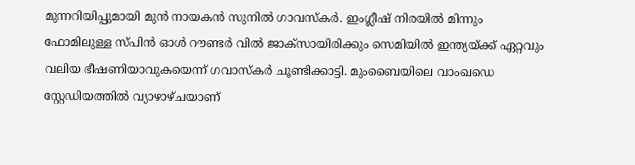മുന്നറിയിപ്പുമായി മുന്‍ നായകന്‍ സുനിൽ ഗാവസ്കർ. ഇംഗ്ലീഷ് നിരയിൽ മിന്നും ഫോമിലുള്ള സ്പിന്‍ ഓള്‍ റൗണ്ടര്‍ വിൽ ജാക്സായിരിക്കും സെമിയില്‍ ഇന്ത്യയ്ക്ക് ഏറ്റവും വലിയ ഭീഷണിയാവുകയെന്ന് ഗവാസ്കര്‍ ചൂണ്ടിക്കാട്ടി. മുംബൈയിലെ വാംഖഡെ സ്റ്റേഡിയത്തിൽ വ്യാഴാഴ്ചയാണ്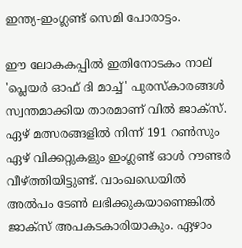ഇന്ത്യ-ഇംഗ്ലണ്ട് സെമി പോരാട്ടം.

ഈ ലോകകപ്പിൽ ഇതിനോടകം നാല് 'പ്ലെയർ ഓഫ് ദി മാച്ച്' പുരസ്കാരങ്ങൾ സ്വന്തമാക്കിയ താരമാണ് വിൽ ജാക്സ്. ഏഴ് മത്സരങ്ങളിൽ നിന്ന് 191 റൺസും ഏഴ് വിക്കറ്റുകളും ഇംഗ്ലണ്ട് ഓൾ റൗണ്ടര്‍ വീഴ്ത്തിയിട്ടുണ്ട്. വാംഖഡെയില്‍ അൽപം ടേൺ ലഭിക്കുകയാണെങ്കിൽ ജാക്സ് അപകടകാരിയാകും. ഏഴാം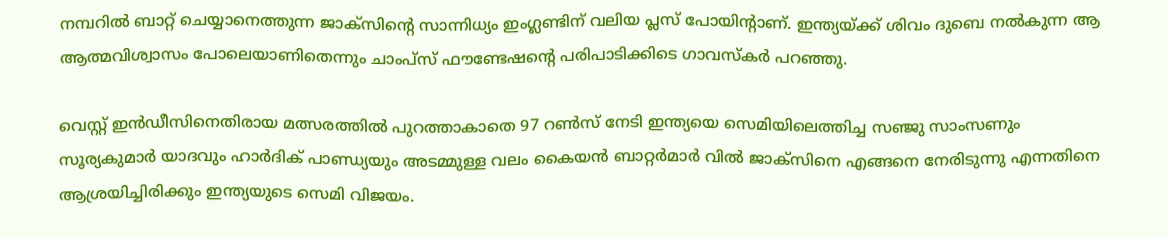നമ്പറിൽ ബാറ്റ് ചെയ്യാനെത്തുന്ന ജാക്സിന്‍റെ സാന്നിധ്യം ഇംഗ്ലണ്ടിന് വലിയ പ്ലസ് പോയിന്‍റാണ്. ഇന്ത്യയ്ക്ക് ശിവം ദുബെ നൽകുന്ന ആ ആത്മവിശ്വാസം പോലെയാണിതെന്നും ചാംപ്സ് ഫൗണ്ടേഷന്‍റെ പരിപാടിക്കിടെ ഗാവസ്കർ പറഞ്ഞു.

വെസ്റ്റ് ഇൻഡീസിനെതിരായ മത്സരത്തിൽ പുറത്താകാതെ 97 റൺസ് നേടി ഇന്ത്യയെ സെമിയിലെത്തിച്ച സഞ്ജു സാംസണും സൂര്യകുമാർ യാദവും ഹാർദിക് പാണ്ഡ്യയും അടമ്മുള്ള വലം കൈയന്‍ ബാറ്റര്‍മാര്‍ വിൽ ജാക്സിനെ എങ്ങനെ നേരിടുന്നു എന്നതിനെ ആശ്രയിച്ചിരിക്കും ഇന്ത്യയുടെ സെമി വിജയം.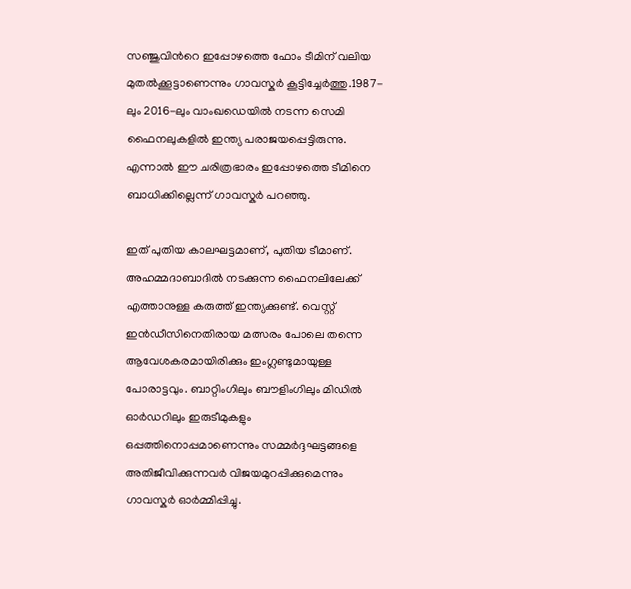സഞ്ജുവിന്‍റെ ഇപ്പോഴത്തെ ഫോം ടീമിന് വലിയ മുതൽക്കൂട്ടാണെന്നും ഗാവസ്കർ കൂട്ടിച്ചേർത്തു.1987-ലും 2016-ലും വാംഖഡെയിൽ നടന്ന സെമി ഫൈനലുകളിൽ ഇന്ത്യ പരാജയപ്പെട്ടിരുന്നു. എന്നാൽ ഈ ചരിത്രഭാരം ഇപ്പോഴത്തെ ടീമിനെ ബാധിക്കില്ലെന്ന് ഗാവസ്കർ പറഞ്ഞു.

ഇത് പുതിയ കാലഘട്ടമാണ്, പുതിയ ടീമാണ്. അഹമ്മദാബാദിൽ നടക്കുന്ന ഫൈനലിലേക്ക് എത്താനുള്ള കരുത്ത് ഇന്ത്യക്കുണ്ട്. വെസ്റ്റ് ഇൻഡീസിനെതിരായ മത്സരം പോലെ തന്നെ ആവേശകരമായിരിക്കും ഇംഗ്ലണ്ടുമായുള്ള പോരാട്ടവും. ബാറ്റിംഗിലും ബൗളിംഗിലും മിഡിൽ ഓർഡറിലും ഇരുടീമുകളും ഒപ്പത്തിനൊപ്പമാണെന്നും സമ്മർദ്ദഘട്ടങ്ങളെ അതിജീവിക്കുന്നവർ വിജയമുറപ്പിക്കുമെന്നും ഗാവസ്കർ ഓർമ്മിപ്പിച്ചു.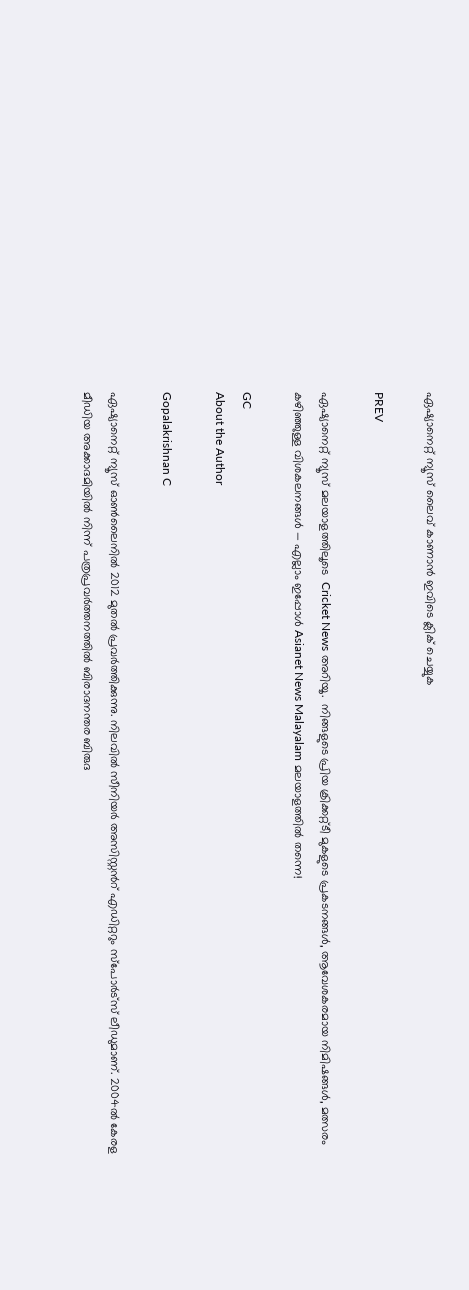ഏഷ്യാനെറ്റ് ന്യൂസ് ലൈവ് കാണാന്‍ ഇവിടെ ക്ലിക് ചെയ്യുക

PREV

ഏഷ്യാനെറ്റ് ന്യൂസ് മലയാളത്തിലൂടെ  Cricket News അറിയൂ.  നിങ്ങളുടെ പ്രിയ ക്രിക്കറ്റ്ടീ മുകളുടെ പ്രകടനങ്ങൾ, ആവേശകരമായ നിമിഷങ്ങൾ, മത്സരം കഴിഞ്ഞുള്ള വിശകലനങ്ങൾ — എല്ലാം ഇപ്പോൾ Asianet News Malayalam മലയാളത്തിൽ തന്നെ!

GC
About the Author

Gopalakrishnan C

ഏഷ്യാനെറ്റ് ന്യൂസ് ഓണ്‍ലൈനില്‍ 2012 മുതല്‍ പ്രവര്‍ത്തിക്കുന്നു. നിലവില്‍ സീനിയര്‍ അസിസ്റ്റന്‍റ് എഡിറ്ററും സ്പോർട്സ് ലീഡുമാണ്. 2004ൽ കേരള മീഡിയ അക്കാദമിയില്‍ നിന്ന് പത്രപ്രവര്‍ത്തനത്തില്‍ ബിരാദനന്തര ബിരുദ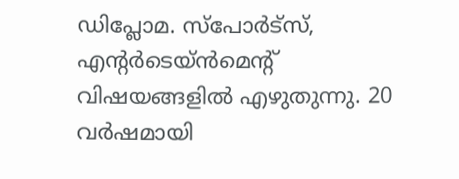ഡിപ്ലോമ. സ്പോര്‍ട്സ്, എന്‍റര്‍ടെയ്ൻമെന്‍റ് വിഷയങ്ങളില്‍ എഴുതുന്നു. 20 വര്‍ഷമായി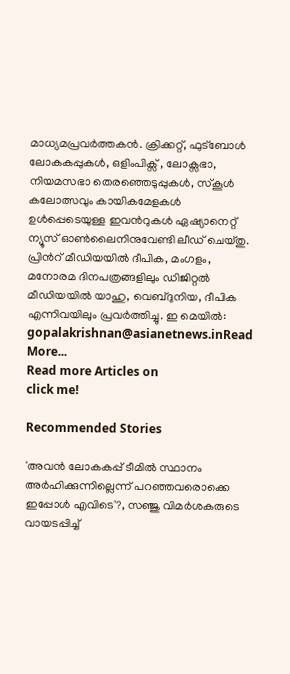മാധ്യമപ്രവര്‍ത്തകൻ. ക്രിക്കറ്റ്, ഫുട്ബോള്‍ ലോകകപ്പുകൾ, ഒളിംപിക്സ് , ലോക്സഭാ, നിയമസഭാ തെരഞ്ഞെടുപ്പുകള്‍, സ്കൂള്‍ കലോത്സവും കായികമേളകള്‍ ഉള്‍പ്പെടെയുള്ള ഇവന്‍റുകള്‍ ഏഷ്യാനെറ്റ് ന്യൂസ് ഓണ്‍ലൈനിനുവേണ്ടി ലീഡ് ചെയ്തു. പ്രിന്‍റ് മീഡിയയില്‍ ദീപിക, മംഗളം, മനോരമ ദിനപത്രങ്ങളിലും ഡിജിറ്റൽ മീഡിയയില്‍ യാഹു, വെബ്ദുനിയ, ദീപിക എന്നിവയിലും പ്രവര്‍ത്തിച്ചു. ഇ മെയില്‍: gopalakrishnan@asianetnews.inRead More...
Read more Articles on
click me!

Recommended Stories

'അവന്‍ ലോകകപ്പ് ടീമില്‍ സ്ഥാനം അര്‍ഹിക്കുന്നില്ലെന്ന് പറഞ്ഞവരൊക്കെ ഇപ്പോള്‍ എവിടെ'?, സഞ്ജു വിമര്‍ശകരുടെ വായടപ്പിച്ച്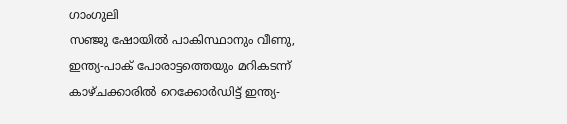ഗാംഗുലി
സഞ്ജു ഷോയിൽ പാകിസ്ഥാനും വീണു, ഇന്ത്യ-പാക് പോരാട്ടത്തെയും മറികടന്ന് കാഴ്ചക്കാരില്‍ റെക്കോർഡിട്ട് ഇന്ത്യ-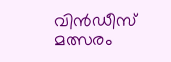വിന്‍ഡീസ് മത്സരം